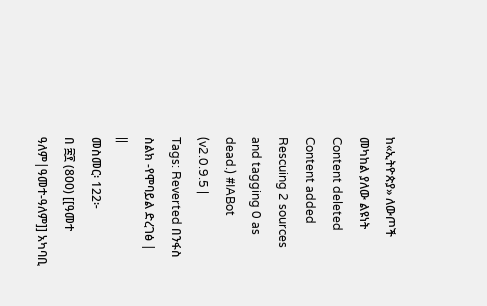ከ«ኢትዮጵያ» ለውጦች መካከል ያለው ልዩነት
Content deleted Content added
Rescuing 2 sources and tagging 0 as dead.) #IABot (v2.0.9.5 |
Tags: Reverted በንፋስ ስልክ -የሞባይል ድረገፅ |
||
መስመር፡ 122፦
በ ፰፻ (800) [[ዓመተ ዓለም|ዓመተ-ዓለም]] አካባቢ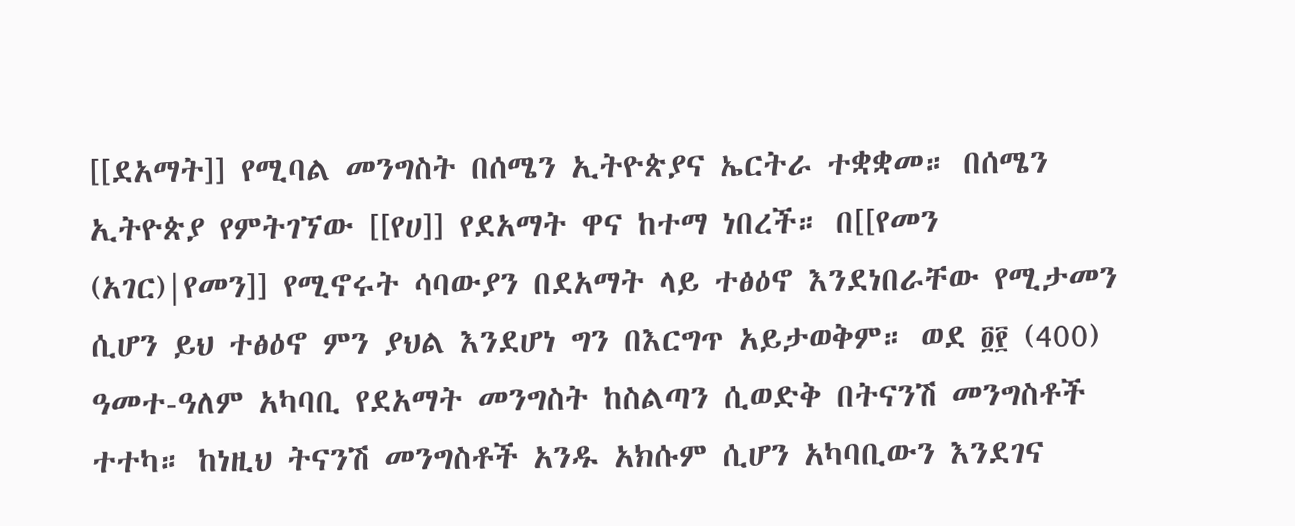[[ደአማት]] የሚባል መንግስት በሰሜን ኢትዮጵያና ኤርትራ ተቋቋመ። በሰሜን ኢትዮጵያ የምትገኘው [[የሀ]] የደአማት ዋና ከተማ ነበረች። በ[[የመን (አገር)|የመን]] የሚኖሩት ሳባውያን በደአማት ላይ ተፅዕኖ እንደነበራቸው የሚታመን ሲሆን ይህ ተፅዕኖ ምን ያህል እንደሆነ ግን በእርግጥ አይታወቅም። ወደ ፬፻ (400) ዓመተ-ዓለም አካባቢ የደአማት መንግስት ከስልጣን ሲወድቅ በትናንሽ መንግስቶች ተተካ። ከነዚህ ትናንሽ መንግስቶች አንዱ አክሱም ሲሆን አካባቢውን እንደገና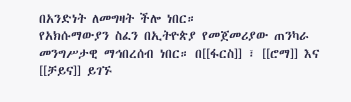በአንድነት ለመግዛት ችሎ ነበር።
የአክሱማውያን ስፈን በኢትዮጵያ የመጀመሪያው ጠንካራ መንግሥታዊ ማኅበረሰብ ነበር። በ[[ፋርስ]] ፣ [[ሮማ]] እና [[ቻይና]] ይገኙ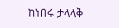ከነበሩ ታላላቅ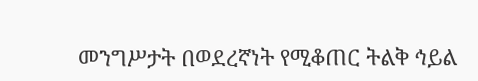መንግሥታት በወደረኛነት የሚቆጠር ትልቅ ኅይል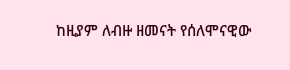ከዚያም ለብዙ ዘመናት የሰለሞናዊው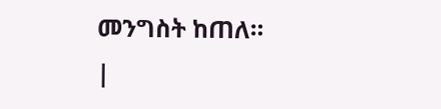መንግስት ከጠለ።
|